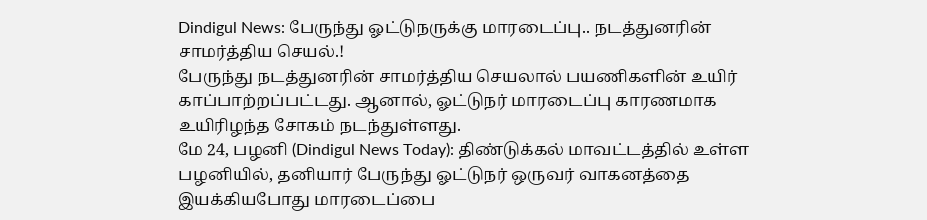Dindigul News: பேருந்து ஓட்டுநருக்கு மாரடைப்பு.. நடத்துனரின் சாமர்த்திய செயல்.!
பேருந்து நடத்துனரின் சாமர்த்திய செயலால் பயணிகளின் உயிர் காப்பாற்றப்பட்டது. ஆனால், ஓட்டுநர் மாரடைப்பு காரணமாக உயிரிழந்த சோகம் நடந்துள்ளது.
மே 24, பழனி (Dindigul News Today): திண்டுக்கல் மாவட்டத்தில் உள்ள பழனியில், தனியார் பேருந்து ஓட்டுநர் ஒருவர் வாகனத்தை இயக்கியபோது மாரடைப்பை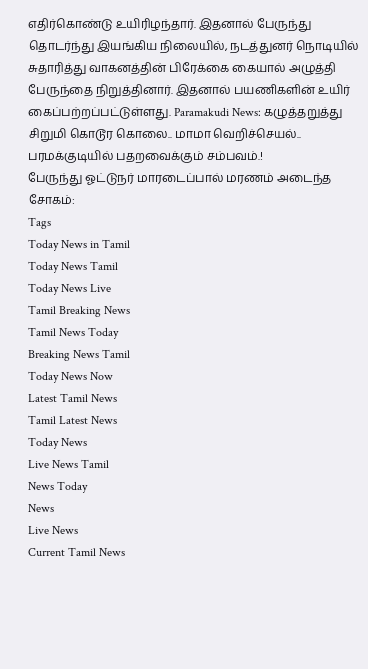எதிர்கொண்டு உயிரிழந்தார். இதனால் பேருந்து தொடர்ந்து இயங்கிய நிலையில், நடத்துனர் நொடியில் சுதாரித்து வாகனத்தின் பிரேக்கை கையால் அழுத்தி பேருந்தை நிறுத்தினார். இதனால் பயணிகளின் உயிர் கைப்பற்றப்பட்டுள்ளது. Paramakudi News: கழுத்தறுத்து சிறுமி கொடூர கொலை.. மாமா வெறிச்செயல்.. பரமக்குடியில் பதறவைக்கும் சம்பவம்.!
பேருந்து ஓட்டுநர் மாரடைப்பால் மரணம் அடைந்த சோகம்:
Tags
Today News in Tamil
Today News Tamil
Today News Live
Tamil Breaking News
Tamil News Today
Breaking News Tamil
Today News Now
Latest Tamil News
Tamil Latest News
Today News
Live News Tamil
News Today
News
Live News
Current Tamil News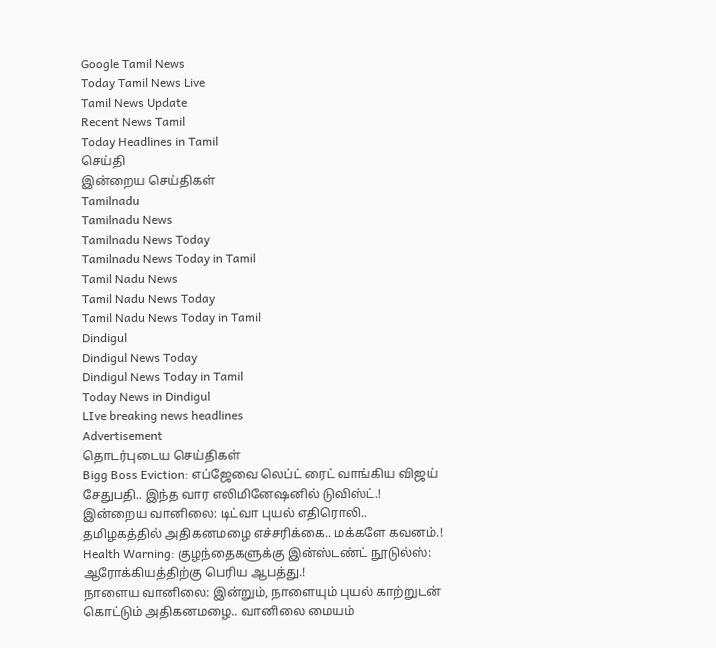Google Tamil News
Today Tamil News Live
Tamil News Update
Recent News Tamil
Today Headlines in Tamil
செய்தி
இன்றைய செய்திகள்
Tamilnadu
Tamilnadu News
Tamilnadu News Today
Tamilnadu News Today in Tamil
Tamil Nadu News
Tamil Nadu News Today
Tamil Nadu News Today in Tamil
Dindigul
Dindigul News Today
Dindigul News Today in Tamil
Today News in Dindigul
LIve breaking news headlines
Advertisement
தொடர்புடைய செய்திகள்
Bigg Boss Eviction: எப்ஜேவை லெப்ட் ரைட் வாங்கிய விஜய் சேதுபதி.. இந்த வார எலிமினேஷனில் டுவிஸ்ட்.!
இன்றைய வானிலை: டிட்வா புயல் எதிரொலி.. தமிழகத்தில் அதிகனமழை எச்சரிக்கை.. மக்களே கவனம்.!
Health Warning: குழந்தைகளுக்கு இன்ஸ்டண்ட் நூடுல்ஸ்: ஆரோக்கியத்திற்கு பெரிய ஆபத்து.!
நாளைய வானிலை: இன்றும், நாளையும் புயல் காற்றுடன் கொட்டும் அதிகனமழை.. வானிலை மையம்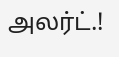அலர்ட்.!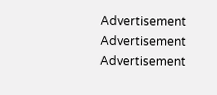Advertisement
Advertisement
Advertisement